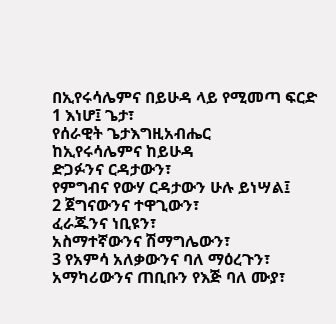በኢየሩሳሌምና በይሁዳ ላይ የሚመጣ ፍርድ
1 እነሆ፤ ጌታ፣
የሰራዊት ጌታእግዚአብሔር
ከኢየሩሳሌምና ከይሁዳ
ድጋፉንና ርዳታውን፣
የምግብና የውሃ ርዳታውን ሁሉ ይነሣል፤
2 ጀግናውንና ተዋጊውን፣
ፈራጁንና ነቢዩን፣
አስማተኛውንና ሽማግሌውን፣
3 የአምሳ አለቃውንና ባለ ማዕረጉን፣
አማካሪውንና ጠቢቡን የእጅ ባለ ሙያ፣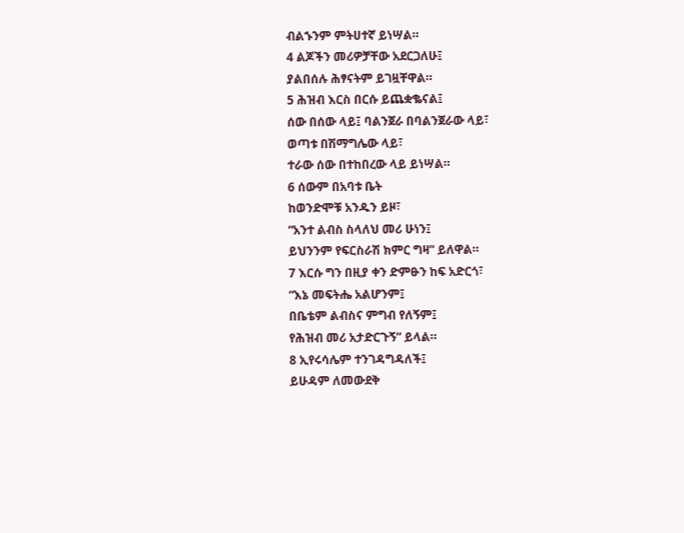ብልኁንም ምትሀተኛ ይነሣል።
4 ልጆችን መሪዎቻቸው አደርጋለሁ፤
ያልበሰሉ ሕፃናትም ይገዟቸዋል።
5 ሕዝብ እርስ በርሱ ይጨቋቈናል፤
ሰው በሰው ላይ፤ ባልንጀራ በባልንጀራው ላይ፣
ወጣቱ በሽማግሌው ላይ፣
ተራው ሰው በተከበረው ላይ ይነሣል።
6 ሰውም በአባቱ ቤት
ከወንድሞቹ አንዱን ይዞ፣
“አንተ ልብስ ስላለህ መሪ ሁነን፤
ይህንንም የፍርስራሽ ክምር ግዛ” ይለዋል።
7 እርሱ ግን በዚያ ቀን ድምፁን ከፍ አድርጎ፣
“እኔ መፍትሔ አልሆንም፤
በቤቴም ልብስና ምግብ የለኝም፤
የሕዝብ መሪ አታድርጉኝ” ይላል።
8 ኢየሩሳሌም ተንገዳግዳለች፤
ይሁዳም ለመውደቅ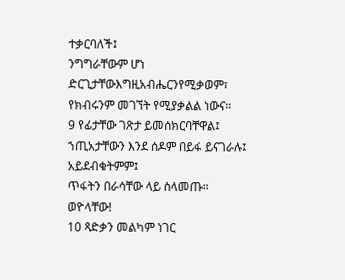ተቃርባለች፤
ንግግራቸውም ሆነ ድርጊታቸውእግዚአብሔርንየሚቃወም፣
የክብሩንም መገኘት የሚያቃልል ነውና።
9 የፊታቸው ገጽታ ይመሰክርባቸዋል፤
ኀጢአታቸውን እንደ ሰዶም በይፋ ይናገራሉ፤
አይደብቁትምም፤
ጥፋትን በራሳቸው ላይ ስላመጡ።
ወዮላቸው!
10 ጻድቃን መልካም ነገር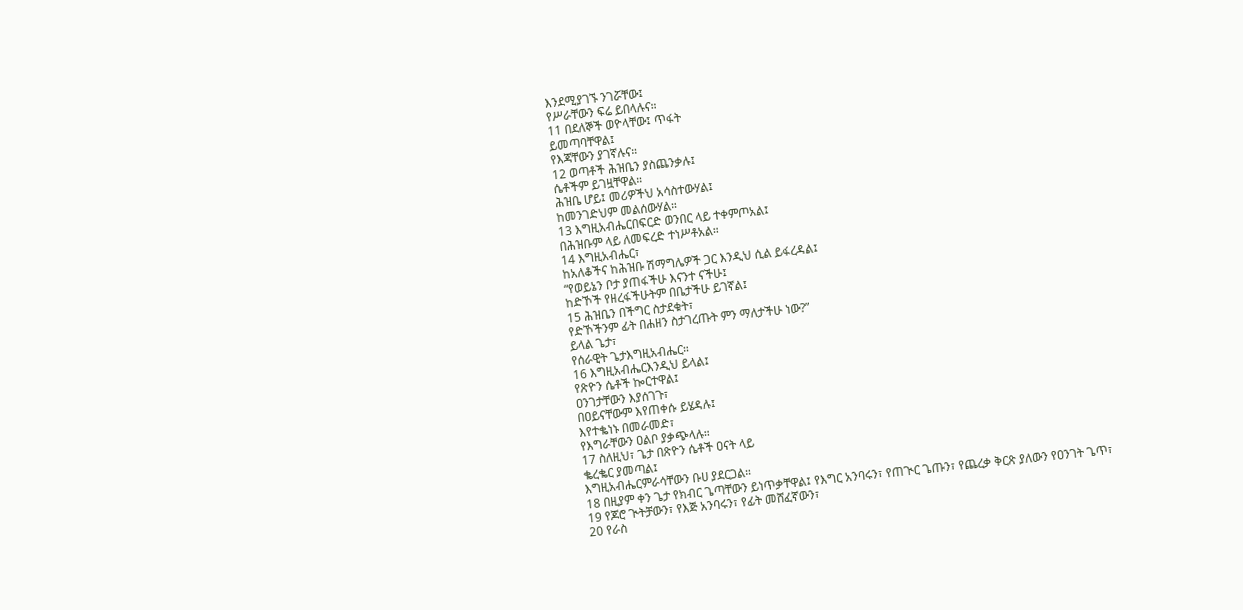እንደሚያገኙ ንገሯቸው፤
የሥራቸውን ፍሬ ይበላሉና።
11 በደለኞች ወዮላቸው፤ ጥፋት
ይመጣባቸዋል፤
የእጃቸውን ያገኛሉና።
12 ወጣቶች ሕዝቤን ያስጨንቃሉ፤
ሴቶችም ይገዟቸዋል።
ሕዝቤ ሆይ፤ መሪዎችህ አሳስተውሃል፤
ከመንገድህም መልሰውሃል።
13 እግዚአብሔርበፍርድ ወንበር ላይ ተቀምጦአል፤
በሕዝቡም ላይ ለመፍረድ ተነሥቶአል።
14 እግዚአብሔር፣
ከአለቆችና ከሕዝቡ ሽማግሌዎች ጋር እንዲህ ሲል ይፋረዳል፤
“የወይኔን ቦታ ያጠፋችሁ እናንተ ናችሁ፤
ከድኾች የዘረፋችሁትም በቤታችሁ ይገኛል፤
15 ሕዝቤን በችግር ስታደቁት፣
የድኾችንም ፊት በሐዘን ስታገረጡት ምን ማለታችሁ ነው?”
ይላል ጌታ፣
የሰራዊት ጌታእግዚአብሔር።
16 እግዚአብሔርእንዲህ ይላል፤
የጽዮን ሴቶች ኰርተዋል፤
ዐንገታቸውን እያሰገጉ፣
በዐይናቸውም እየጠቀሱ ይሄዳሉ፤
እየተቈነኑ በመራመድ፣
የእግራቸውን ዐልቦ ያቃጭላሉ።
17 ስለዚህ፣ ጌታ በጽዮን ሴቶች ዐናት ላይ
ቈረቈር ያመጣል፤
እግዚአብሔርምራሳቸውን ቡሀ ያደርጋል።
18 በዚያም ቀን ጌታ የክብር ጌጣቸውን ይነጥቃቸዋል፤ የእግር አንባሩን፣ የጠጒር ጌጡን፣ የጨረቃ ቅርጽ ያለውን የዐንገት ጌጥ፣
19 የጆሮ ጒትቻውን፣ የእጅ አንባሩን፣ የፊት መሸፈኛውን፣
20 የራስ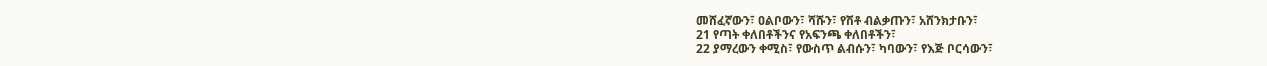መሸፈኛውን፣ ዐልቦውን፣ ሻሹን፣ የሽቶ ብልቃጡን፣ አሸንክታቡን፣
21 የጣት ቀለበቶችንና የአፍንጫ ቀለበቶችን፣
22 ያማረውን ቀሚስ፣ የውስጥ ልብሱን፣ ካባውን፣ የእጅ ቦርሳውን፣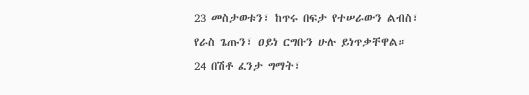23 መስታወቱን፣ ከጥሩ በፍታ የተሠራውን ልብስ፣ የራስ ጌጡን፣ ዐይነ ርግቡን ሁሉ ይነጥቃቸዋል።
24 በሽቶ ፈንታ ግማት፣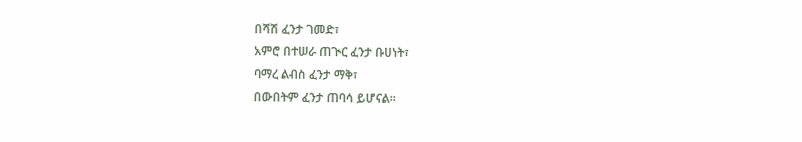በሻሽ ፈንታ ገመድ፣
አምሮ በተሠራ ጠጒር ፈንታ ቡሀነት፣
ባማረ ልብስ ፈንታ ማቅ፣
በውበትም ፈንታ ጠባሳ ይሆናል።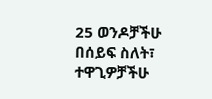25 ወንዶቻችሁ በሰይፍ ስለት፣
ተዋጊዎቻችሁ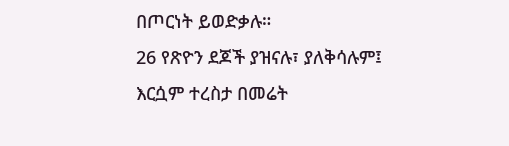በጦርነት ይወድቃሉ።
26 የጽዮን ደጆች ያዝናሉ፣ ያለቅሳሉም፤
እርሷም ተረስታ በመሬት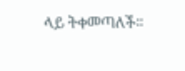ላይ ትቀመጣለች።